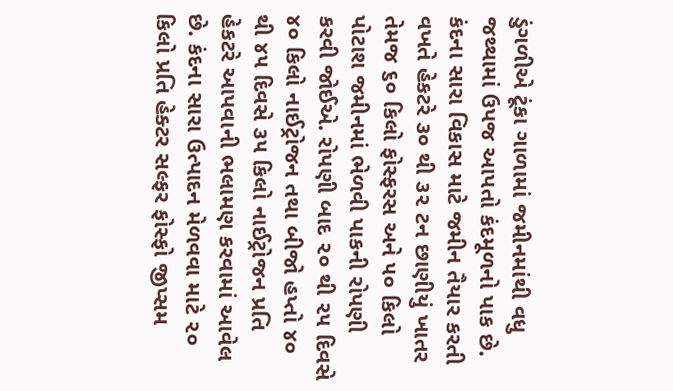ડુંગળીએ ટૂંકા ગાળામાં જમીનમાંથી વધુ જથ્થામાં ઉપજ આપતો કંદમૂળનો પાક છે. કંદના સારા વિકાસ માટે જમીન તૈયાર કરતી વખતે હેકટરે ૩૦ થી ૩૨ ટન છાણીયું ખાતર તેમજ ૬૦ કિલો ફોસ્ફરસ અને ૫૦ કિલો પોટાશ જમીનમાં ભેળવી પાકની રોપણી કરવી જોઈએ. રોપણી બાદ ૨૦ થી ૨૫ દિવસે ૪૦ કિલો નાઈટ્રોજન તથા બીજો હપ્તો ૪૦ થી ૪૫ દિવસે ૩૫ કિલો નાઈટ્રોજન પ્રતિ હેકટરે આપવાની ભલામણ કરવામાં આવેલ છે. કંદના સારા ઉત્પાદન મેળવવા માટે ૨૦ કિલો પ્રતિ હેક્ટર સલ્ફર ફોસ્ફો જીપ્સમ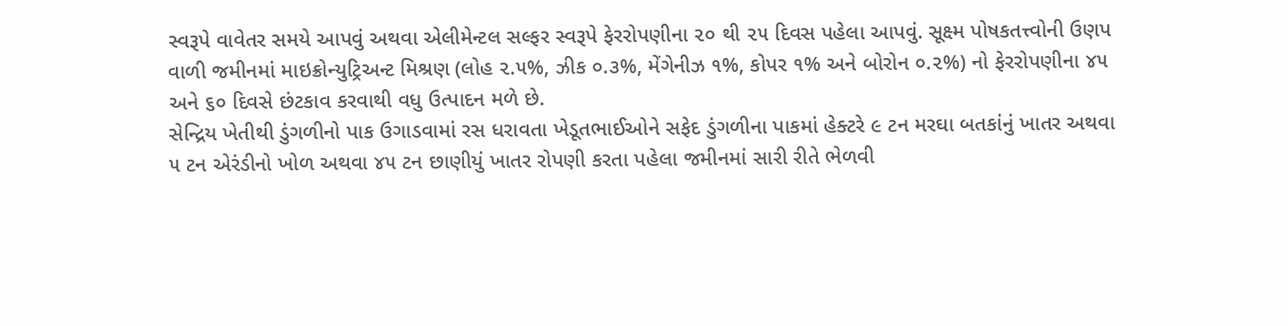સ્વરૂપે વાવેતર સમયે આપવું અથવા એલીમેન્ટલ સલ્ફર સ્વરૂપે ફેરરોપણીના ૨૦ થી ૨૫ દિવસ પહેલા આપવું. સૂક્ષ્મ પોષકતત્ત્વોની ઉણપ વાળી જમીનમાં માઇક્રોન્યુટ્રિઅન્ટ મિશ્રણ (લોહ ૨.૫%, ઝીક ૦.૩%, મેંગેનીઝ ૧%, કોપર ૧% અને બોરોન ૦.૨%) નો ફેરરોપણીના ૪૫ અને ૬૦ દિવસે છંટકાવ કરવાથી વધુ ઉત્પાદન મળે છે.
સેન્દ્રિય ખેતીથી ડુંગળીનો પાક ઉગાડવામાં રસ ધરાવતા ખેડૂતભાઈઓને સફેદ ડુંગળીના પાકમાં હેક્ટરે ૯ ટન મરઘા બતકાંનું ખાતર અથવા ૫ ટન એરંડીનો ખોળ અથવા ૪૫ ટન છાણીયું ખાતર રોપણી કરતા પહેલા જમીનમાં સારી રીતે ભેળવી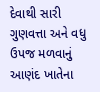દેવાથી સારી ગુણવત્તા અને વધુ ઉપજ મળવાનું આણંદ ખાતેના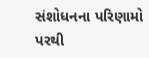સંશોધનના પરિણામો પરથી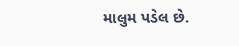માલુમ પડેલ છે.